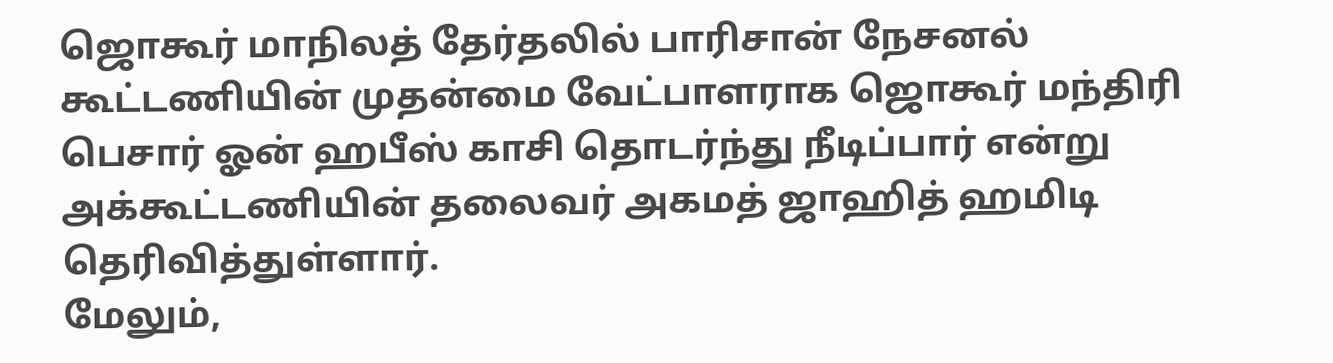ஜொகூர் மாநிலத் தேர்தலில் பாரிசான் நேசனல் கூட்டணியின் முதன்மை வேட்பாளராக ஜொகூர் மந்திரி பெசார் ஓன் ஹபீஸ் காசி தொடர்ந்து நீடிப்பார் என்று அக்கூட்டணியின் தலைவர் அகமத் ஜாஹித் ஹமிடி தெரிவித்துள்ளார்.
மேலும்,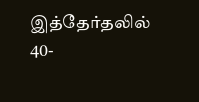இத்தேர்தலில் 40-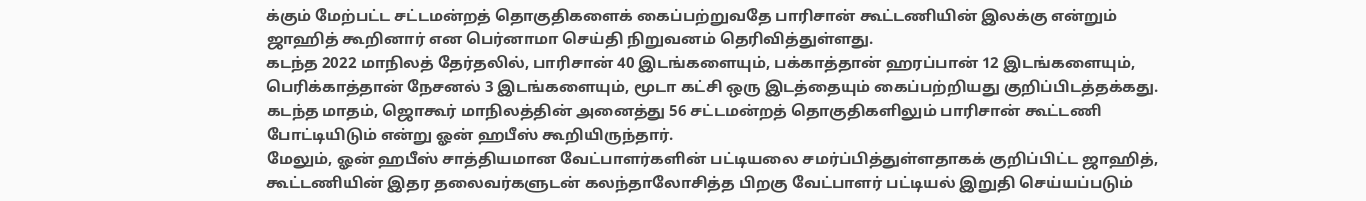க்கும் மேற்பட்ட சட்டமன்றத் தொகுதிகளைக் கைப்பற்றுவதே பாரிசான் கூட்டணியின் இலக்கு என்றும் ஜாஹித் கூறினார் என பெர்னாமா செய்தி நிறுவனம் தெரிவித்துள்ளது.
கடந்த 2022 மாநிலத் தேர்தலில், பாரிசான் 40 இடங்களையும், பக்காத்தான் ஹரப்பான் 12 இடங்களையும், பெரிக்காத்தான் நேசனல் 3 இடங்களையும், மூடா கட்சி ஒரு இடத்தையும் கைப்பற்றியது குறிப்பிடத்தக்கது.
கடந்த மாதம், ஜொகூர் மாநிலத்தின் அனைத்து 56 சட்டமன்றத் தொகுதிகளிலும் பாரிசான் கூட்டணி போட்டியிடும் என்று ஓன் ஹபீஸ் கூறியிருந்தார்.
மேலும், ஓன் ஹபீஸ் சாத்தியமான வேட்பாளர்களின் பட்டியலை சமர்ப்பித்துள்ளதாகக் குறிப்பிட்ட ஜாஹித், கூட்டணியின் இதர தலைவர்களுடன் கலந்தாலோசித்த பிறகு வேட்பாளர் பட்டியல் இறுதி செய்யப்படும்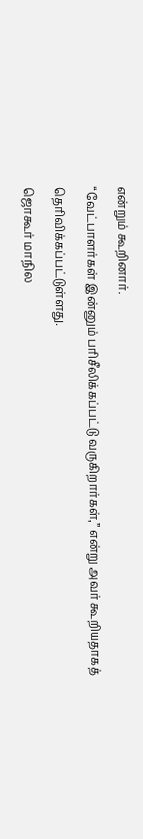என்றும் கூறினார்.
“வேட்பாளர்கள் இன்னும் பரிசீலிக்கப்பட்டு வருகிறார்கள்,” என்று அவர் கூறியதாகத் தெரிவிக்கப்பட்டுள்ளது.
ஜொகூர் மாநில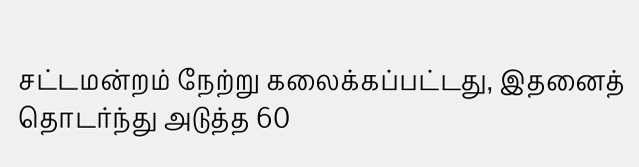சட்டமன்றம் நேற்று கலைக்கப்பட்டது, இதனைத் தொடர்ந்து அடுத்த 60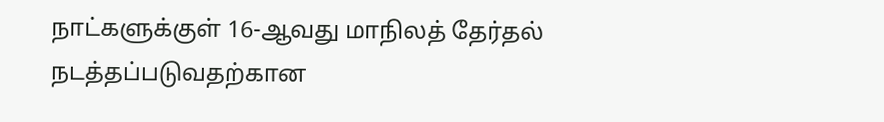நாட்களுக்குள் 16-ஆவது மாநிலத் தேர்தல் நடத்தப்படுவதற்கான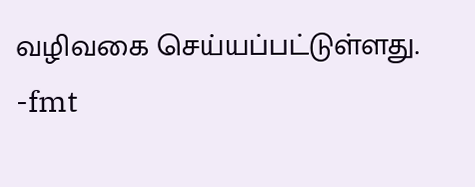வழிவகை செய்யப்பட்டுள்ளது.
-fmt